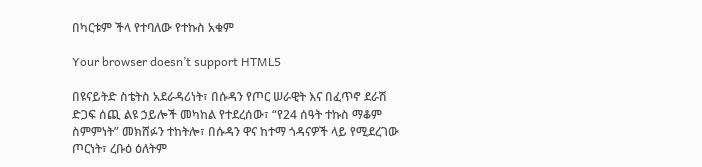በካርቱም ችላ የተባለው የተኩስ አቁም

Your browser doesn’t support HTML5

በዩናይትድ ስቴትስ አደራዳሪነት፣ በሱዳን የጦር ሠራዊት እና በፈጥኖ ደራሽ ድጋፍ ሰጪ ልዩ ኃይሎች መካከል የተደረሰው፣ “የ24 ሰዓት ተኩስ ማቆም ስምምነት” መክሸፉን ተከትሎ፣ በሱዳን ዋና ከተማ ጎዳናዎች ላይ የሚደረገው ጦርነት፣ ረቡዕ ዕለትም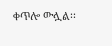ቀጥሎ ውሏል፡፡